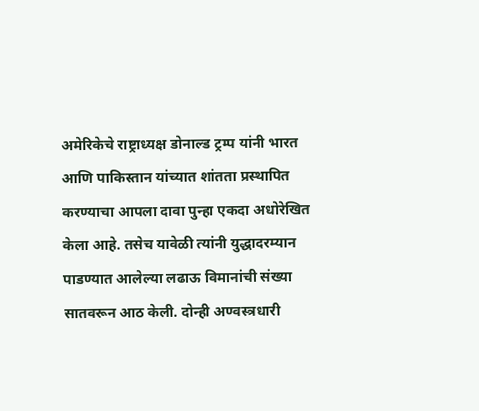अमेरिकेचे राष्ट्राध्यक्ष डोनाल्ड ट्रम्प यांनी भारत आणि पाकिस्तान यांच्यात शांतता प्रस्थापित करण्याचा आपला दावा पुन्हा एकदा अधोरेखित केला आहे. तसेच यावेळी त्यांनी युद्धादरम्यान पाडण्यात आलेल्या लढाऊ विमानांची संख्या सातवरून आठ केली. दोन्ही अण्वस्त्रधारी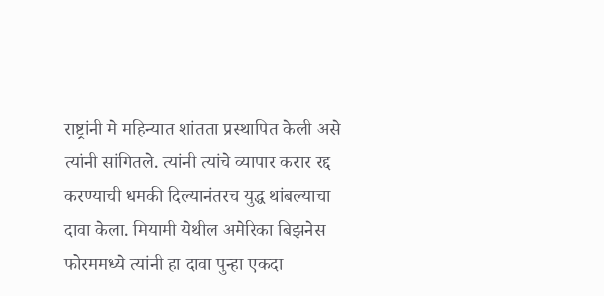राष्ट्रांनी मे महिन्यात शांतता प्रस्थापित केली असे त्यांनी सांगितले. त्यांनी त्यांचे व्यापार करार रद्द करण्याची धमकी दिल्यानंतरच युद्ध थांबल्याचा दावा केला. मियामी येथील अमेरिका बिझनेस फोरममध्ये त्यांनी हा दावा पुन्हा एकदा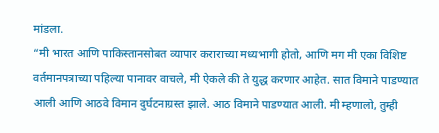मांडला.
“मी भारत आणि पाकिस्तानसोबत व्यापार कराराच्या मध्यभागी होतो, आणि मग मी एका विशिष्ट वर्तमानपत्राच्या पहिल्या पानावर वाचले, मी ऐकले की ते युद्ध करणार आहेत. सात विमाने पाडण्यात आली आणि आठवे विमान दुर्घटनाग्रस्त झाले. आठ विमाने पाडण्यात आली. मी म्हणालो, तुम्ही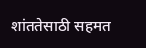शांततेसाठी सहमत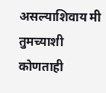असल्याशिवाय मी तुमच्याशी कोणताही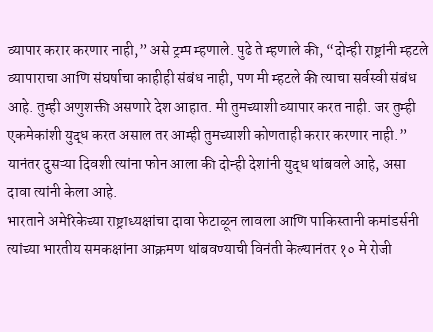व्यापार करार करणार नाही,” असे ट्रम्प म्हणाले. पुढे ते म्हणाले की, “दोन्ही राष्ट्रांनी म्हटले व्यापाराचा आणि संघर्षाचा काहीही संबंध नाही, पण मी म्हटले की त्याचा सर्वस्वी संबंध आहे. तुम्ही अणुशक्ती असणारे देश आहात. मी तुमच्याशी व्यापार करत नाही. जर तुम्ही एकमेकांशी युद्ध करत असाल तर आम्ही तुमच्याशी कोणताही करार करणार नाही.” यानंतर दुसऱ्या दिवशी त्यांना फोन आला की दोन्ही देशांनी युद्ध थांबवले आहे, असा दावा त्यांनी केला आहे.
भारताने अमेरिकेच्या राष्ट्राध्यक्षांचा दावा फेटाळून लावला आणि पाकिस्तानी कमांडर्सनी त्यांच्या भारतीय समकक्षांना आक्रमण थांबवण्याची विनंती केल्यानंतर १० मे रोजी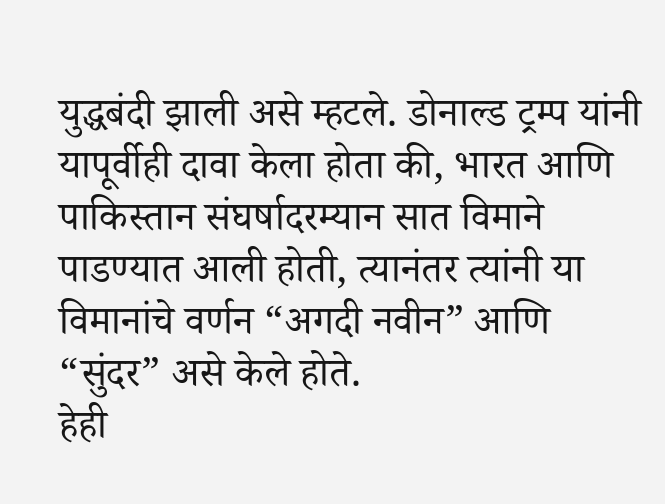युद्धबंदी झाली असे म्हटले. डोनाल्ड ट्रम्प यांनी यापूर्वीही दावा केला होता की, भारत आणि पाकिस्तान संघर्षादरम्यान सात विमाने पाडण्यात आली होती, त्यानंतर त्यांनी या विमानांचे वर्णन “अगदी नवीन” आणि “सुंदर” असे केले होते.
हेही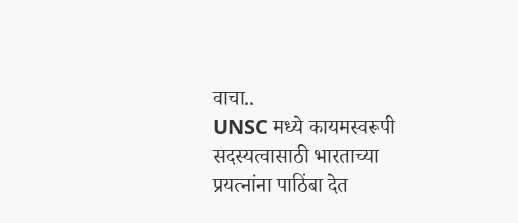वाचा..
UNSC मध्ये कायमस्वरूपी सदस्यत्वासाठी भारताच्या प्रयत्नांना पाठिंबा देत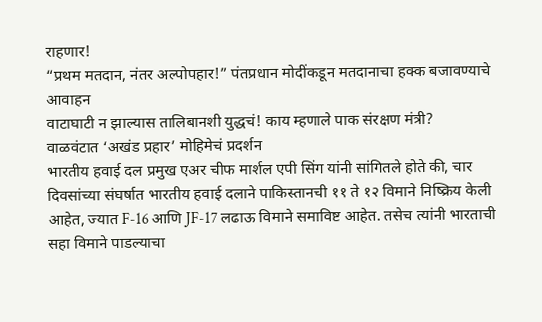राहणार!
“प्रथम मतदान, नंतर अल्पोपहार!” पंतप्रधान मोदींकडून मतदानाचा हक्क बजावण्याचे आवाहन
वाटाघाटी न झाल्यास तालिबानशी युद्धचं! काय म्हणाले पाक संरक्षण मंत्री?
वाळवंटात ‘अखंड प्रहार’ मोहिमेचं प्रदर्शन
भारतीय हवाई दल प्रमुख एअर चीफ मार्शल एपी सिंग यांनी सांगितले होते की, चार दिवसांच्या संघर्षात भारतीय हवाई दलाने पाकिस्तानची ११ ते १२ विमाने निष्क्रिय केली आहेत, ज्यात F-16 आणि JF-17 लढाऊ विमाने समाविष्ट आहेत. तसेच त्यांनी भारताची सहा विमाने पाडल्याचा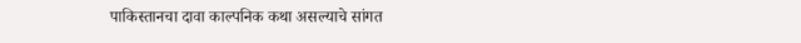पाकिस्तानचा दावा काल्पनिक कथा असल्याचे सांगत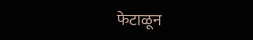फेटाळून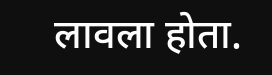लावला होता.